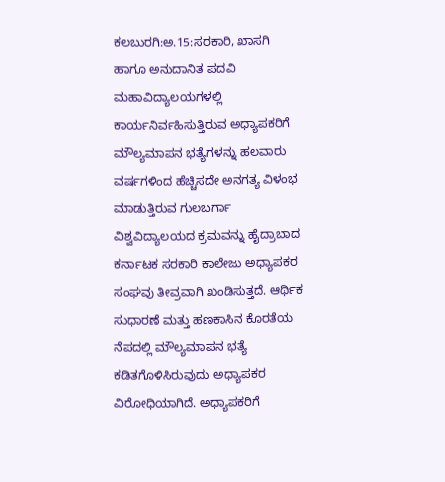ಕಲಬುರಗಿ:ಅ.15:ಸರಕಾರಿ, ಖಾಸಗಿ ಹಾಗೂ ಅನುದಾನಿತ ಪದವಿ ಮಹಾವಿದ್ಯಾಲಯಗಳಲ್ಲಿ ಕಾರ್ಯನಿರ್ವಹಿಸುತ್ತಿರುವ ಅಧ್ಯಾಪಕರಿಗೆ ಮೌಲ್ಯಮಾಪನ ಭತ್ಯೆಗಳನ್ನು ಹಲವಾರು ವರ್ಷಗಳಿಂದ ಹೆಚ್ಚಿಸದೇ ಅನಗತ್ಯ ವಿಳಂಭ ಮಾಡುತ್ತಿರುವ ಗುಲಬರ್ಗಾ ವಿಶ್ವವಿದ್ಯಾಲಯದ ಕ್ರಮವನ್ನು ಹೈದ್ರಾಬಾದ ಕರ್ನಾಟಕ ಸರಕಾರಿ ಕಾಲೇಜು ಅಧ್ಯಾಪಕರ ಸಂಘವು ತೀವ್ರವಾಗಿ ಖಂಡಿಸುತ್ತದೆ. ಆರ್ಥಿಕ ಸುಧಾರಣೆ ಮತ್ತು ಹಣಕಾಸಿನ ಕೊರತೆಯ ನೆಪದಲ್ಲಿ ಮೌಲ್ಯಮಾಪನ ಭತ್ಯೆ ಕಡಿತಗೊಳಿಸಿರುವುದು ಅಧ್ಯಾಪಕರ ವಿರೋಧಿಯಾಗಿದೆ. ಅಧ್ಯಾಪಕರಿಗೆ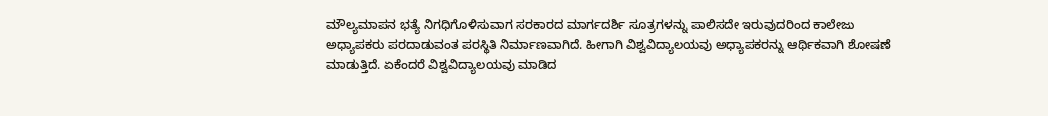ಮೌಲ್ಯಮಾಪನ ಭತ್ಯೆ ನಿಗಧಿಗೊಳಿಸುವಾಗ ಸರಕಾರದ ಮಾರ್ಗದರ್ಶಿ ಸೂತ್ರಗಳನ್ನು ಪಾಲಿಸದೇ ಇರುವುದರಿಂದ ಕಾಲೇಜು ಅಧ್ಯಾಪಕರು ಪರದಾಡುವಂತ ಪರಸ್ಥಿತಿ ನಿರ್ಮಾಣವಾಗಿದೆ. ಹೀಗಾಗಿ ವಿಶ್ವವಿದ್ಯಾಲಯವು ಅಧ್ಯಾಪಕರನ್ನು ಆರ್ಥಿಕವಾಗಿ ಶೋಷಣೆ ಮಾಡುತ್ತಿದೆ. ಏಕೆಂದರೆ ವಿಶ್ವವಿದ್ಯಾಲಯವು ಮಾಡಿದ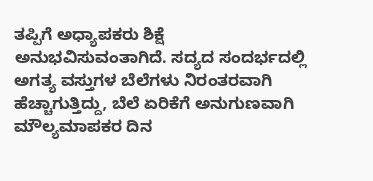ತಪ್ಪಿಗೆ ಅಧ್ಯಾಪಕರು ಶಿಕ್ಷೆ ಅನುಭವಿಸುವಂತಾಗಿದೆ. ಸದ್ಯದ ಸಂದರ್ಭದಲ್ಲಿ ಅಗತ್ಯ ವಸ್ತುಗಳ ಬೆಲೆಗಳು ನಿರಂತರವಾಗಿ ಹೆಚ್ಚಾಗುತ್ತಿದ್ದು, ಬೆಲೆ ಏರಿಕೆಗೆ ಅನುಗುಣವಾಗಿ ಮೌಲ್ಯಮಾಪಕರ ದಿನ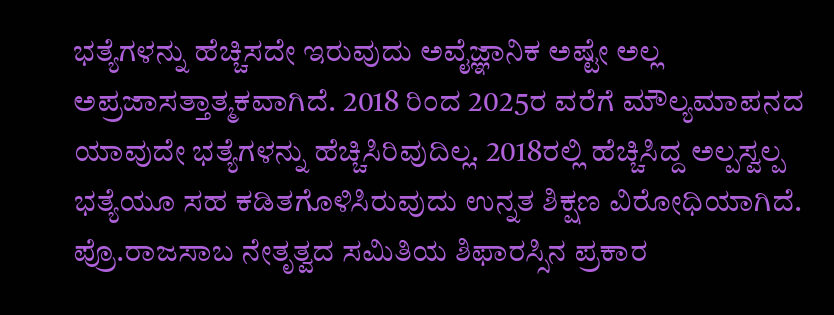ಭತ್ಯೆಗಳನ್ನು ಹೆಚ್ಚಿಸದೇ ಇರುವುದು ಅವೈಜ್ಞಾನಿಕ ಅಷ್ಟೇ ಅಲ್ಲ ಅಪ್ರಜಾಸತ್ತಾತ್ಮಕವಾಗಿದೆ. 2018 ರಿಂದ 2025ರ ವರೆಗೆ ಮೌಲ್ಯಮಾಪನದ ಯಾವುದೇ ಭತ್ಯೆಗಳನ್ನು ಹೆಚ್ಚಿಸಿರಿವುದಿಲ್ಲ. 2018ರಲ್ಲಿ ಹೆಚ್ಚಿಸಿದ್ದ ಅಲ್ಪಸ್ವಲ್ಪ ಭತ್ಯೆಯೂ ಸಹ ಕಡಿತಗೊಳಿಸಿರುವುದು ಉನ್ನತ ಶಿಕ್ಷಣ ವಿರೋಧಿಯಾಗಿದೆ. ಪ್ರೊ.ರಾಜಸಾಬ ನೇತೃತ್ವದ ಸಮಿತಿಯ ಶಿಫಾರಸ್ಸಿನ ಪ್ರಕಾರ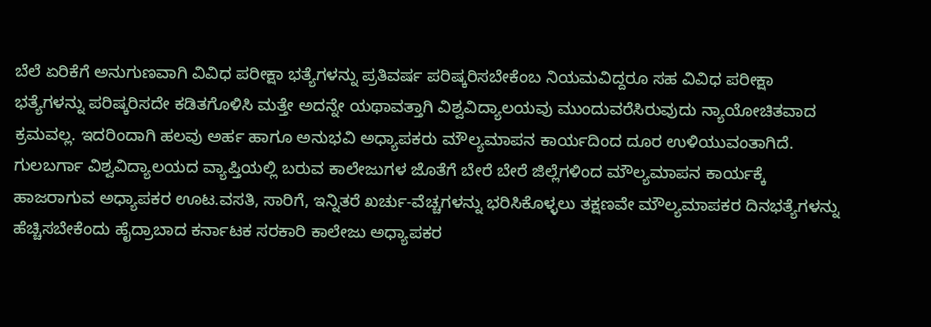ಬೆಲೆ ಏರಿಕೆಗೆ ಅನುಗುಣವಾಗಿ ವಿವಿಧ ಪರೀಕ್ಷಾ ಭತ್ಯೆಗಳನ್ನು ಪ್ರತಿವರ್ಷ ಪರಿಷ್ಕರಿಸಬೇಕೆಂಬ ನಿಯಮವಿದ್ದರೂ ಸಹ ವಿವಿಧ ಪರೀಕ್ಷಾ ಭತ್ಯೆಗಳನ್ನು ಪರಿಷ್ಕರಿಸದೇ ಕಡಿತಗೊಳಿಸಿ ಮತ್ತೇ ಅದನ್ನೇ ಯಥಾವತ್ತಾಗಿ ವಿಶ್ವವಿದ್ಯಾಲಯವು ಮುಂದುವರೆಸಿರುವುದು ನ್ಯಾಯೋಚಿತವಾದ ಕ್ರಮವಲ್ಲ. ಇದರಿಂದಾಗಿ ಹಲವು ಅರ್ಹ ಹಾಗೂ ಅನುಭವಿ ಅಧ್ಯಾಪಕರು ಮೌಲ್ಯಮಾಪನ ಕಾರ್ಯದಿಂದ ದೂರ ಉಳಿಯುವಂತಾಗಿದೆ. ಗುಲಬರ್ಗಾ ವಿಶ್ವವಿದ್ಯಾಲಯದ ವ್ಯಾಪ್ತಿಯಲ್ಲಿ ಬರುವ ಕಾಲೇಜುಗಳ ಜೊತೆಗೆ ಬೇರೆ ಬೇರೆ ಜಿಲ್ಲೆಗಳಿಂದ ಮೌಲ್ಯಮಾಪನ ಕಾರ್ಯಕ್ಕೆ ಹಾಜರಾಗುವ ಅಧ್ಯಾಪಕರ ಊಟ.ವಸತಿ, ಸಾರಿಗೆ, ಇನ್ನಿತರೆ ಖರ್ಚು-ವೆಚ್ಚಗಳನ್ನು ಭರಿಸಿಕೊಳ್ಳಲು ತಕ್ಷಣವೇ ಮೌಲ್ಯಮಾಪಕರ ದಿನಭತ್ಯೆಗಳನ್ನು ಹೆಚ್ಚಿಸಬೇಕೆಂದು ಹೈದ್ರಾಬಾದ ಕರ್ನಾಟಕ ಸರಕಾರಿ ಕಾಲೇಜು ಅಧ್ಯಾಪಕರ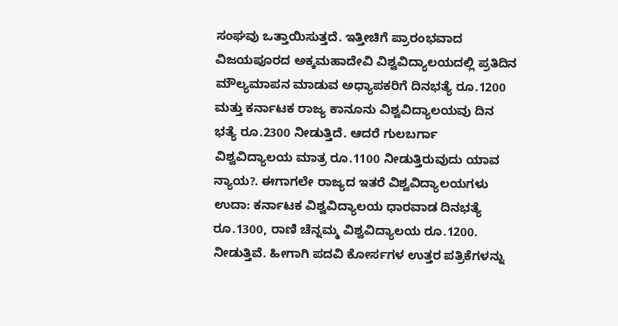ಸಂಘವು ಒತ್ತಾಯಿಸುತ್ತದೆ. ಇತ್ತೀಚಿಗೆ ಪ್ರಾರಂಭವಾದ ವಿಜಯಪೂರದ ಅಕ್ಕಮಹಾದೇವಿ ವಿಶ್ವವಿದ್ಯಾಲಯದಲ್ಲಿ ಪ್ರತಿದಿನ ಮೌಲ್ಯಮಾಪನ ಮಾಡುವ ಅಧ್ಯಾಪಕರಿಗೆ ದಿನಭತ್ಯೆ ರೂ.1200 ಮತ್ತು ಕರ್ನಾಟಕ ರಾಜ್ಯ ಕಾನೂನು ವಿಶ್ವವಿದ್ಯಾಲಯವು ದಿನ ಭತ್ಯೆ ರೂ.2300 ನೀಡುತ್ತಿದೆ. ಆದರೆ ಗುಲಬರ್ಗಾ ವಿಶ್ವವಿದ್ಯಾಲಯ ಮಾತ್ರ ರೂ.1100 ನೀಡುತ್ತಿರುವುದು ಯಾವ ನ್ಯಾಯ?. ಈಗಾಗಲೇ ರಾಜ್ಯದ ಇತರೆ ವಿಶ್ವವಿದ್ಯಾಲಯಗಳು ಉದಾ: ಕರ್ನಾಟಕ ವಿಶ್ವವಿದ್ಯಾಲಯ ಧಾರವಾಡ ದಿನಭತ್ಯೆ ರೂ.1300, ರಾಣಿ ಚೆನ್ನಮ್ಮ ವಿಶ್ವವಿದ್ಯಾಲಯ ರೂ.1200. ನೀಡುತ್ತಿವೆ. ಹೀಗಾಗಿ ಪದವಿ ಕೋರ್ಸಗಳ ಉತ್ತರ ಪತ್ರಿಕೆಗಳನ್ನು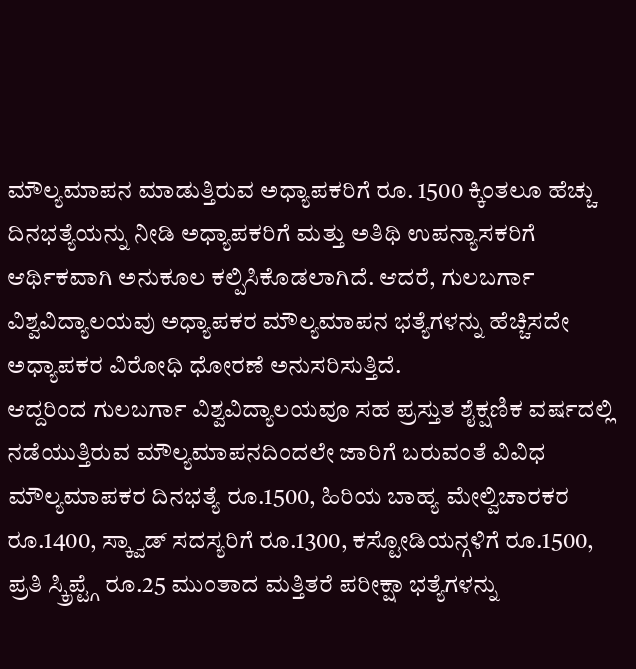ಮೌಲ್ಯಮಾಪನ ಮಾಡುತ್ತಿರುವ ಅಧ್ಯಾಪಕರಿಗೆ ರೂ. 1500 ಕ್ಕಿಂತಲೂ ಹೆಚ್ಚು ದಿನಭತ್ಯೆಯನ್ನು ನೀಡಿ ಅಧ್ಯಾಪಕರಿಗೆ ಮತ್ತು ಅತಿಥಿ ಉಪನ್ಯಾಸಕರಿಗೆ ಆರ್ಥಿಕವಾಗಿ ಅನುಕೂಲ ಕಲ್ಪಿಸಿಕೊಡಲಾಗಿದೆ. ಆದರೆ, ಗುಲಬರ್ಗಾ ವಿಶ್ವವಿದ್ಯಾಲಯವು ಅಧ್ಯಾಪಕರ ಮೌಲ್ಯಮಾಪನ ಭತ್ಯೆಗಳನ್ನು ಹೆಚ್ಚಿಸದೇ ಅಧ್ಯಾಪಕರ ವಿರೋಧಿ ಧೋರಣೆ ಅನುಸರಿಸುತ್ತಿದೆ.
ಆದ್ದರಿಂದ ಗುಲಬರ್ಗಾ ವಿಶ್ವವಿದ್ಯಾಲಯವೂ ಸಹ ಪ್ರಸ್ತುತ ಶೈಕ್ಷಣಿಕ ವರ್ಷದಲ್ಲಿ ನಡೆಯುತ್ತಿರುವ ಮೌಲ್ಯಮಾಪನದಿಂದಲೇ ಜಾರಿಗೆ ಬರುವಂತೆ ವಿವಿಧ ಮೌಲ್ಯಮಾಪಕರ ದಿನಭತ್ಯೆ ರೂ.1500, ಹಿರಿಯ ಬಾಹ್ಯ ಮೇಲ್ವಿಚಾರಕರ ರೂ.1400, ಸ್ಕ್ವಾಡ್ ಸದಸ್ಯರಿಗೆ ರೂ.1300, ಕಸ್ಟೋಡಿಯನ್ಗಳಿಗೆ ರೂ.1500, ಪ್ರತಿ ಸ್ಕ್ರಿಪ್ಟ್ಗೆ ರೂ.25 ಮುಂತಾದ ಮತ್ತಿತರೆ ಪರೀಕ್ಷಾ ಭತ್ಯೆಗಳನ್ನು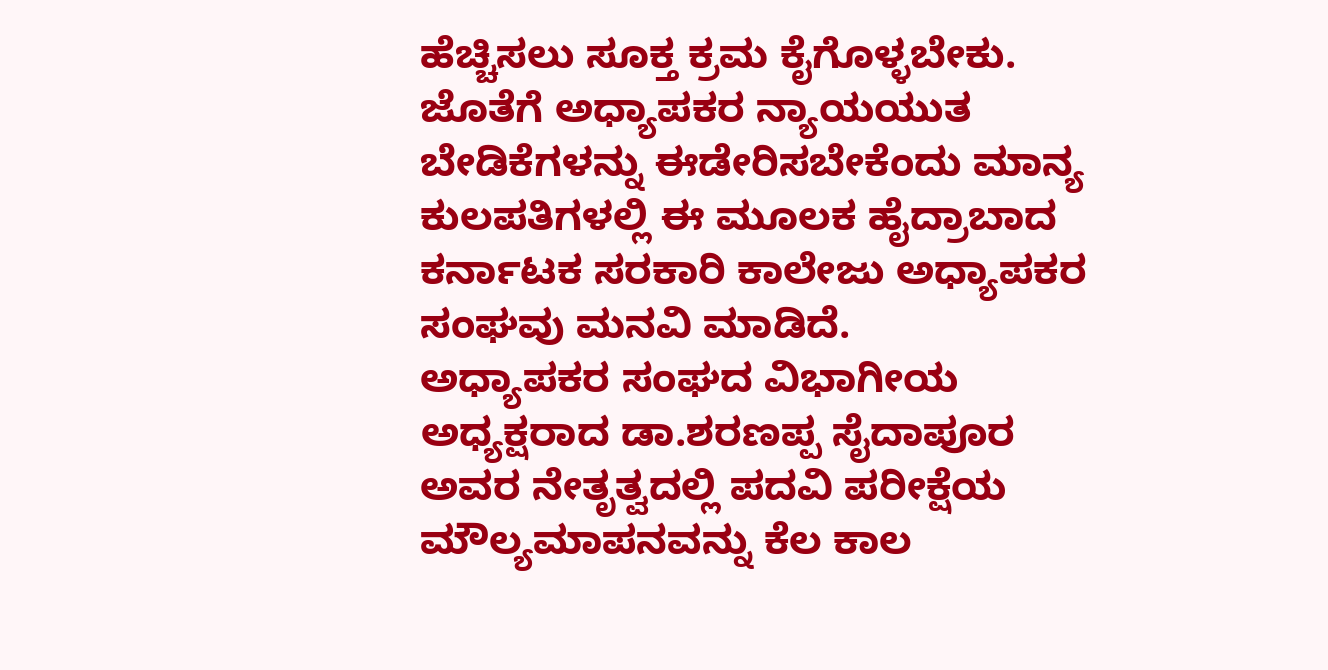ಹೆಚ್ಚಿಸಲು ಸೂಕ್ತ ಕ್ರಮ ಕೈಗೊಳ್ಳಬೇಕು. ಜೊತೆಗೆ ಅಧ್ಯಾಪಕರ ನ್ಯಾಯಯುತ ಬೇಡಿಕೆಗಳನ್ನು ಈಡೇರಿಸಬೇಕೆಂದು ಮಾನ್ಯ ಕುಲಪತಿಗಳಲ್ಲಿ ಈ ಮೂಲಕ ಹೈದ್ರಾಬಾದ ಕರ್ನಾಟಕ ಸರಕಾರಿ ಕಾಲೇಜು ಅಧ್ಯಾಪಕರ ಸಂಘವು ಮನವಿ ಮಾಡಿದೆ.
ಅಧ್ಯಾಪಕರ ಸಂಘದ ವಿಭಾಗೀಯ ಅಧ್ಯಕ್ಷರಾದ ಡಾ.ಶರಣಪ್ಪ ಸೈದಾಪೂರ ಅವರ ನೇತೃತ್ವದಲ್ಲಿ ಪದವಿ ಪರೀಕ್ಷೆಯ ಮೌಲ್ಯಮಾಪನವನ್ನು ಕೆಲ ಕಾಲ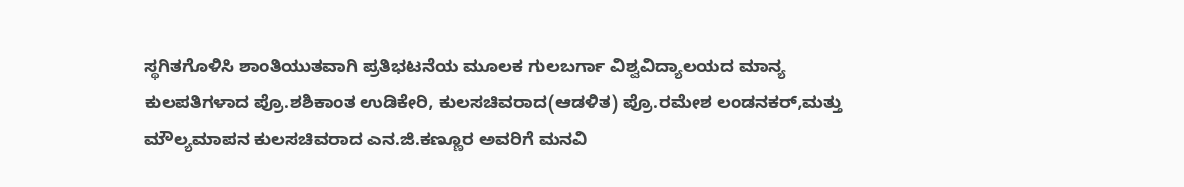ಸ್ಥಗಿತಗೊಳಿಸಿ ಶಾಂತಿಯುತವಾಗಿ ಪ್ರತಿಭಟನೆಯ ಮೂಲಕ ಗುಲಬರ್ಗಾ ವಿಶ್ವವಿದ್ಯಾಲಯದ ಮಾನ್ಯ ಕುಲಪತಿಗಳಾದ ಪ್ರೊ.ಶಶಿಕಾಂತ ಉಡಿಕೇರಿ, ಕುಲಸಚಿವರಾದ(ಆಡಳಿತ) ಪ್ರೊ.ರಮೇಶ ಲಂಡನಕರ್,ಮತ್ತು ಮೌಲ್ಯಮಾಪನ ಕುಲಸಚಿವರಾದ ಎನ.ಜಿ.ಕಣ್ಣೂರ ಅವರಿಗೆ ಮನವಿ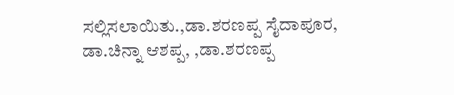ಸಲ್ಲಿಸಲಾಯಿತು.,ಡಾ.ಶರಣಪ್ಪ ಸೈದಾಪೂರ, ಡಾ.ಚಿನ್ನಾ ಆಶಪ್ಪ, ,ಡಾ.ಶರಣಪ್ಪ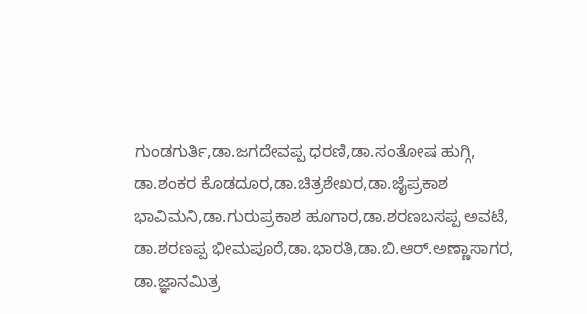ಗುಂಡಗುರ್ತಿ,ಡಾ.ಜಗದೇವಪ್ಪ ಧರಣಿ,ಡಾ.ಸಂತೋಷ ಹುಗ್ಗಿ, ಡಾ.ಶಂಕರ ಕೊಡದೂರ,ಡಾ.ಚಿತ್ರಶೇಖರ,ಡಾ.ಜೈಪ್ರಕಾಶ ಭಾವಿಮನಿ,ಡಾ.ಗುರುಪ್ರಕಾಶ ಹೂಗಾರ,ಡಾ.ಶರಣಬಸಪ್ಪ ಅವಟೆ, ಡಾ.ಶರಣಪ್ಪ ಭೀಮಪೂರೆ,ಡಾ.ಭಾರತಿ,ಡಾ.ಬಿ.ಆರ್.ಅಣ್ಣಾಸಾಗರ, ಡಾ.ಜ್ಞಾನಮಿತ್ರ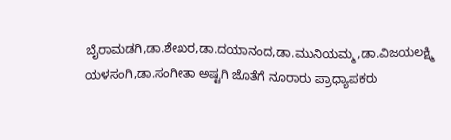ಬೈರಾಮಡಗಿ,ಡಾ.ಶೇಖರ,ಡಾ.ದಯಾನಂದ,ಡಾ.ಮುನಿಯಮ್ಮ,ಡಾ.ವಿಜಯಲಕ್ಷ್ಮಿ ಯಳಸಂಗಿ,ಡಾ.ಸಂಗೀತಾ ಅಷ್ಟಗಿ ಜೊತೆಗೆ ನೂರಾರು ಪ್ರಾಧ್ಯಾಪಕರು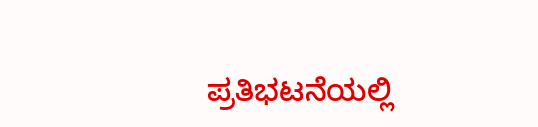ಪ್ರತಿಭಟನೆಯಲ್ಲಿ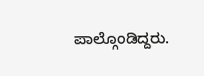ಪಾಲ್ಗೊಂಡಿದ್ದರು.